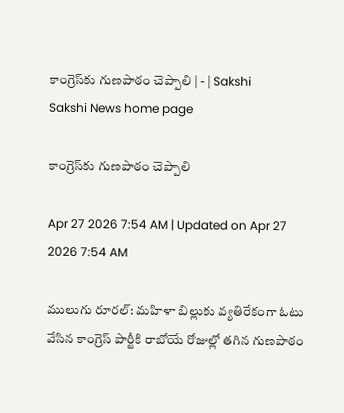కాంగ్రెస్‌కు గుణపాఠం చెప్పాలి | - | Sakshi
Sakshi News home page

కాంగ్రెస్‌కు గుణపాఠం చెప్పాలి

Apr 27 2026 7:54 AM | Updated on Apr 27 2026 7:54 AM

ములుగు రూరల్‌: మహిళా బిల్లుకు వ్యతిరేకంగా ఓటు వేసిన కాంగ్రెస్‌ పార్టీకి రాబోయే రోజుల్లో తగిన గుణపాఠం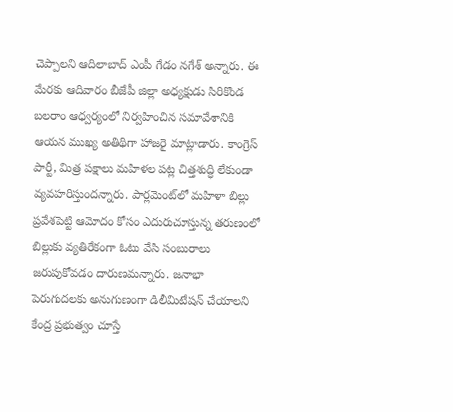చెప్పాలని ఆదిలాబాద్‌ ఎంపీ గేడం నగేశ్‌ అన్నారు. ఈ మేరకు ఆదివారం బీజేపీ జిల్లా అధ్యక్షుడు సిరికొండ బలరాం ఆధ్వర్యంలో నిర్వహించిన సమావేశానికి ఆయన ముఖ్య అతిథిగా హాజరై మాట్లాడారు. కాంగ్రెస్‌ పార్టీ, మిత్ర పక్షాలు మహిళల పట్ల చిత్తశుద్ధి లేకుండా వ్యవహరిస్తుందన్నారు. పార్లమెంట్‌లో మహిళా బిల్లు ప్రవేశపెట్టి ఆమోదం కోసం ఎదురుచూస్తున్న తరుణంలో బిల్లుకు వ్యతిరేకంగా ఓటు వేసి సంబురాలు జరుపుకోవడం దారుణమన్నారు. జనాభా పెరుగుదలకు అనుగుణంగా డిలీమిటేషన్‌ చేయాలని కేంద్ర ప్రభుత్వం చూస్తే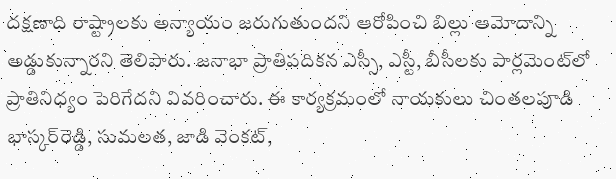దక్షణాది రాష్ట్రాలకు అన్యాయం జరుగుతుందని ఆరోపించి బిల్లు ఆమోదాన్ని అడ్డుకున్నారని తెలిపారు. జనాభా ప్రాతిపదికన ఎస్సీ, ఎస్టీ, బీసీలకు పార్లమెంట్‌లో ప్రాతినిధ్యం పెరిగేదని వివరించారు. ఈ కార్యక్రమంలో నాయకులు చింతలపూడి భాస్కర్‌రెడ్డి, సుమలత, జాడి వెంకట్‌,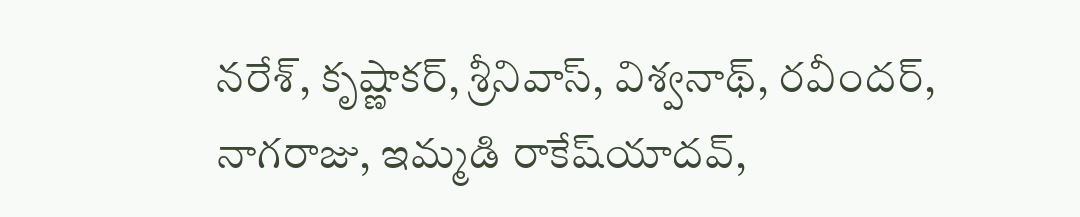నరేశ్‌, కృష్ణాకర్‌, శ్రీనివాస్‌, విశ్వనాథ్‌, రవీందర్‌, నాగరాజు, ఇమ్మడి రాకేష్‌యాదవ్‌,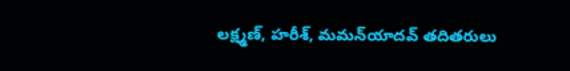లక్ష్మణ్‌, హరీశ్‌, మమన్‌యాదవ్‌ తదితరులు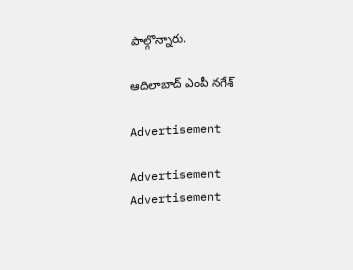పాల్గొన్నారు.

ఆదిలాబాద్‌ ఎంపీ నగేశ్‌

Advertisement

Advertisement
Advertisement